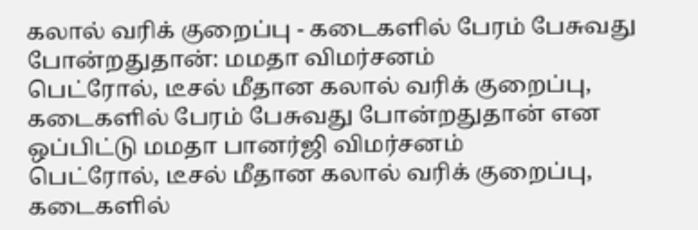கலால் வரிக் குறைப்பு - கடைகளில் பேரம் பேசுவது போன்றதுதான்: மமதா விமர்சனம்
பெட்ரோல், டீசல் மீதான கலால் வரிக் குறைப்பு, கடைகளில் பேரம் பேசுவது போன்றதுதான் என ஒப்பிட்டு மமதா பானர்ஜி விமர்சனம்
பெட்ரோல், டீசல் மீதான கலால் வரிக் குறைப்பு, கடைகளில்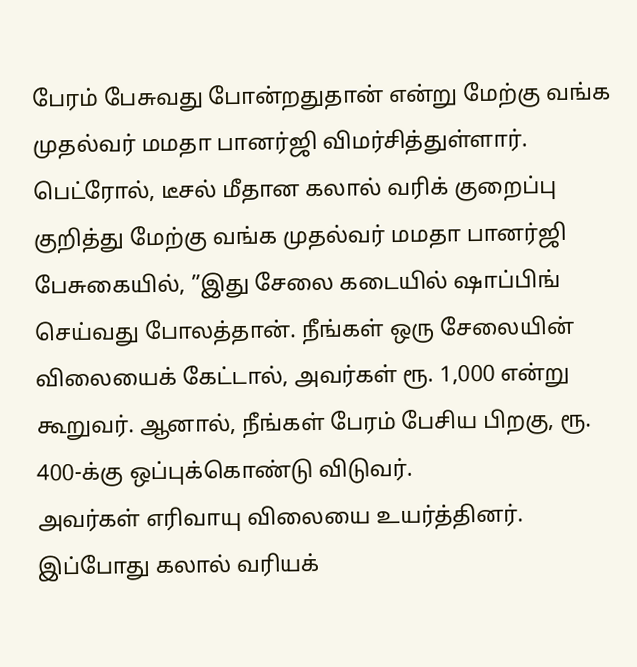பேரம் பேசுவது போன்றதுதான் என்று மேற்கு வங்க முதல்வர் மமதா பானர்ஜி விமர்சித்துள்ளார்.
பெட்ரோல், டீசல் மீதான கலால் வரிக் குறைப்பு குறித்து மேற்கு வங்க முதல்வர் மமதா பானர்ஜி பேசுகையில், ”இது சேலை கடையில் ஷாப்பிங் செய்வது போலத்தான். நீங்கள் ஒரு சேலையின் விலையைக் கேட்டால், அவர்கள் ரூ. 1,000 என்று கூறுவர். ஆனால், நீங்கள் பேரம் பேசிய பிறகு, ரூ. 400-க்கு ஒப்புக்கொண்டு விடுவர்.
அவர்கள் எரிவாயு விலையை உயர்த்தினர். இப்போது கலால் வரியக்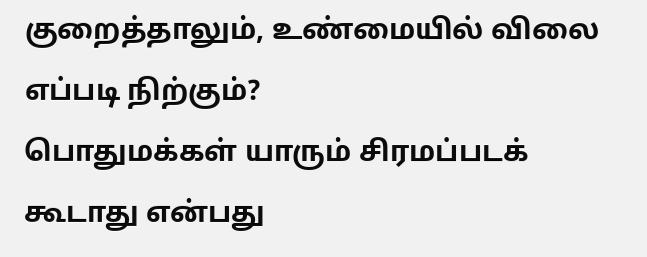குறைத்தாலும், உண்மையில் விலை எப்படி நிற்கும்?
பொதுமக்கள் யாரும் சிரமப்படக் கூடாது என்பது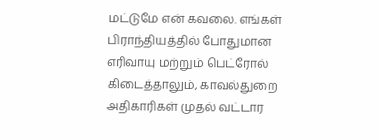மட்டுமே என் கவலை. எங்கள் பிராந்தியத்தில் போதுமான எரிவாயு மற்றும் பெட்ரோல் கிடைத்தாலும், காவல்துறை அதிகாரிகள் முதல் வட்டார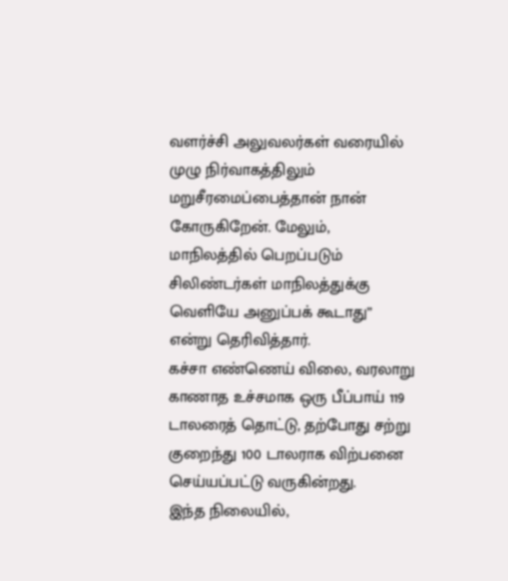வளர்ச்சி அலுவலர்கள் வரையில் முழு நிர்வாகத்திலும் மறுசீரமைப்பைத்தான் நான் கோருகிறேன். மேலும், மாநிலத்தில் பெறப்படும் சிலிண்டர்கள் மாநிலத்துக்கு வெளியே அனுப்பக் கூடாது” என்று தெரிவித்தார்.
கச்சா எண்ணெய் விலை, வரலாறு காணாத உச்சமாக ஒரு பீப்பாய் 119 டாலரைத் தொட்டு, தற்போது சற்று குறைந்து 100 டாலராக விற்பனை செய்யப்பட்டு வருகின்றது.
இந்த நிலையில்,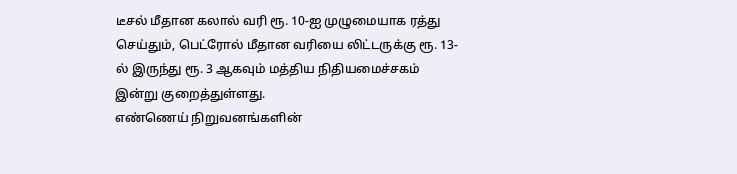டீசல் மீதான கலால் வரி ரூ. 10-ஐ முழுமையாக ரத்து செய்தும், பெட்ரோல் மீதான வரியை லிட்டருக்கு ரூ. 13-ல் இருந்து ரூ. 3 ஆகவும் மத்திய நிதியமைச்சகம் இன்று குறைத்துள்ளது.
எண்ணெய் நிறுவனங்களின்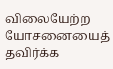விலையேற்ற யோசனையைத் தவிர்க்க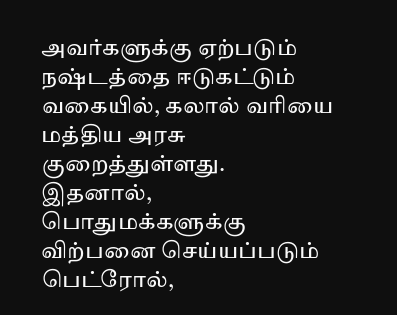அவர்களுக்கு ஏற்படும் நஷ்டத்தை ஈடுகட்டும் வகையில், கலால் வரியை மத்திய அரசு குறைத்துள்ளது.
இதனால், பொதுமக்களுக்கு விற்பனை செய்யப்படும் பெட்ரோல்,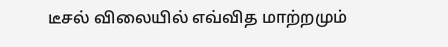டீசல் விலையில் எவ்வித மாற்றமும்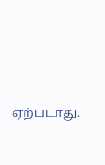ஏற்படாது.